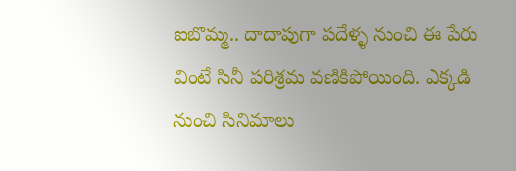ఐబొమ్మ.. దాదాపుగా పదేళ్ళ నుంచి ఈ పేరు వింటే సినీ పరిశ్రమ వణికిపోయింది. ఎక్కడి నుంచి సినిమాలు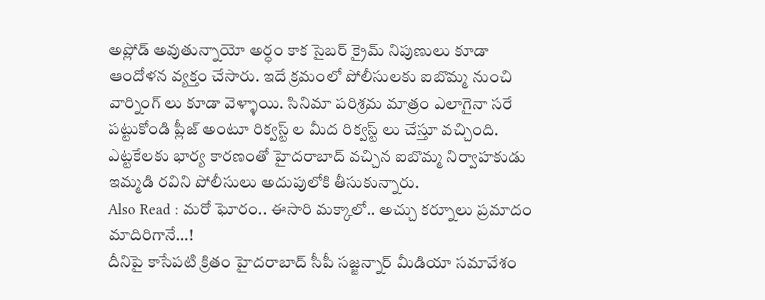అప్లోడ్ అవుతున్నాయో అర్ధం కాక సైబర్ క్రైమ్ నిపుణులు కూడా ఆందోళన వ్యక్తం చేసారు. ఇదే క్రమంలో పోలీసులకు ఐబొమ్మ నుంచి వార్నింగ్ లు కూడా వెళ్ళాయి. సినిమా పరిశ్రమ మాత్రం ఎలాగైనా సరే పట్టుకోండి ప్లీజ్ అంటూ రిక్వస్ట్ ల మీద రిక్వస్ట్ లు చేస్తూ వచ్చింది. ఎట్టకేలకు భార్య కారణంతో హైదరాబాద్ వచ్చిన ఐబొమ్మ నిర్వాహకుడు ఇమ్మడి రవిని పోలీసులు అదుపులోకి తీసుకున్నారు.
Also Read : మరో ఘోరం.. ఈసారి మక్కాలో.. అచ్చు కర్నూలు ప్రమాదం మాదిరిగానే…!
దీనిపై కాసేపటి క్రితం హైదరాబాద్ సీపీ సజ్జన్నార్ మీడియా సమావేశం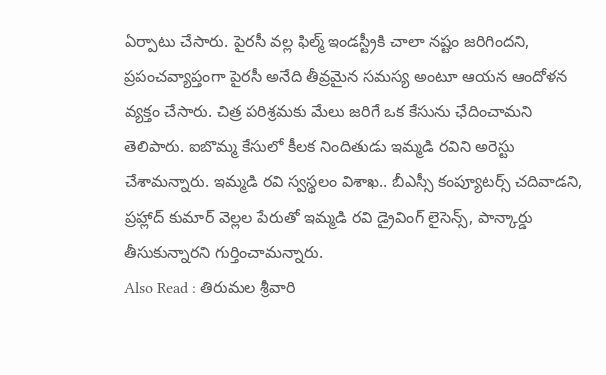ఏర్పాటు చేసారు. పైరసీ వల్ల ఫిల్మ్ ఇండస్ట్రీకి చాలా నష్టం జరిగిందని, ప్రపంచవ్యాప్తంగా పైరసీ అనేది తీవ్రమైన సమస్య అంటూ ఆయన ఆందోళన వ్యక్తం చేసారు. చిత్ర పరిశ్రమకు మేలు జరిగే ఒక కేసును ఛేదించామని తెలిపారు. ఐబొమ్మ కేసులో కీలక నిందితుడు ఇమ్మడి రవిని అరెస్టు చేశామన్నారు. ఇమ్మడి రవి స్వస్థలం విశాఖ.. బీఎస్సీ కంప్యూటర్స్ చదివాడని, ప్రహ్లాద్ కుమార్ వెల్లల పేరుతో ఇమ్మడి రవి డ్రైవింగ్ లైసెన్స్, పాన్కార్డు తీసుకున్నారని గుర్తించామన్నారు.
Also Read : తిరుమల శ్రీవారి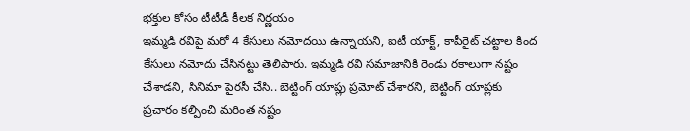భక్తుల కోసం టీటీడీ కీలక నిర్ణయం
ఇమ్మడి రవిపై మరో 4 కేసులు నమోదయి ఉన్నాయని, ఐటీ యాక్ట్, కాపీరైట్ చట్టాల కింద కేసులు నమోదు చేసినట్టు తెలిపారు. ఇమ్మడి రవి సమాజానికి రెండు రకాలుగా నష్టం చేశాడని, సినిమా పైరసీ చేసి.. బెట్టింగ్ యాప్లు ప్రమోట్ చేశారని, బెట్టింగ్ యాప్లకు ప్రచారం కల్పించి మరింత నష్టం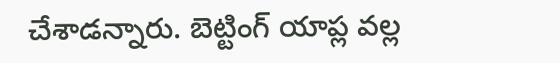చేశాడన్నారు. బెట్టింగ్ యాప్ల వల్ల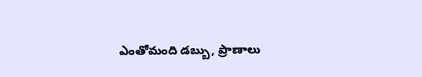ఎంతోమంది డబ్బు, ప్రాణాలు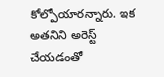కోల్పోయారన్నారు. ఇక అతనిని అరెస్ట్ చేయడంతో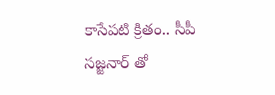కాసేపటి క్రితం.. సీపీ సజ్జనార్ తో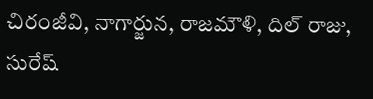చిరంజీవి, నాగార్జున, రాజమౌళి, దిల్ రాజు, సురేష్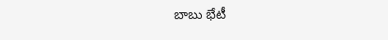బాబు భేటీ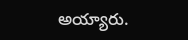అయ్యారు.